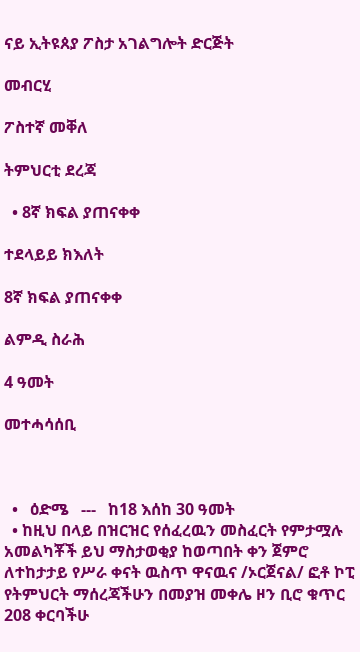ናይ ኢትዩጰያ ፖስታ አገልግሎት ድርጅት

መብርሂ

ፖስተኛ መቐለ

ትምህርቲ ደረጃ

  • 8ኛ ክፍል ያጠናቀቀ

ተደላይይ ክእለት

8ኛ ክፍል ያጠናቀቀ

ልምዲ ስራሕ

4 ዓመት

መተሓሳሰቢ



  •   ዕድሜ   ---   ከ18 እሰከ 30 ዓመት
  • ከዚህ በላይ በዝርዝር የሰፈረዉን መስፈርት የምታሟሉ አመልካቾች ይህ ማስታወቂያ ከወጣበት ቀን ጀምሮ ለተከታታይ የሥራ ቀናት ዉስጥ ዋናዉና /ኦርጀናል/ ፎቶ ኮፒ የትምህርት ማሰረጃችሁን በመያዝ መቀሌ ዞን ቢሮ ቁጥር 208 ቀርባችሁ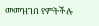መመዝገበ የምትችሉ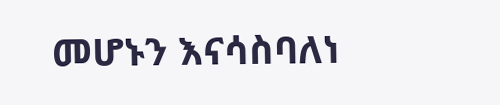መሆኑን እናሳስባለነ